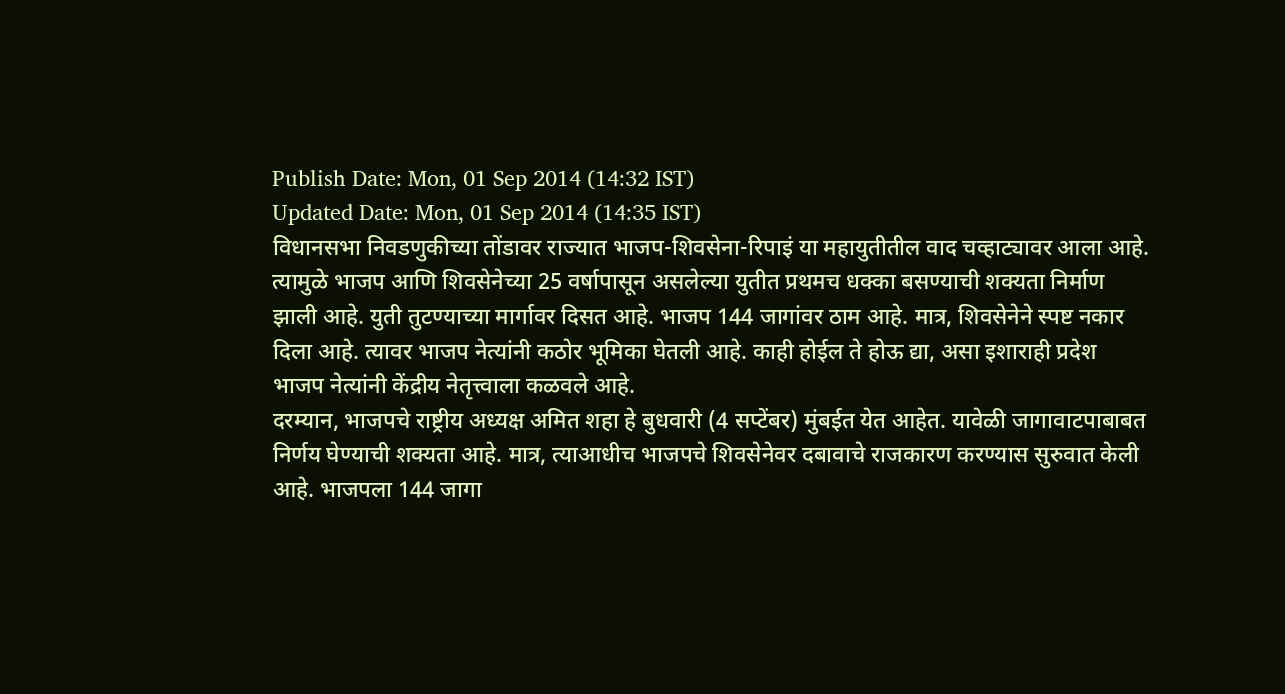Publish Date: Mon, 01 Sep 2014 (14:32 IST)
Updated Date: Mon, 01 Sep 2014 (14:35 IST)
विधानसभा निवडणुकीच्या तोंडावर राज्यात भाजप-शिवसेना-रिपाइं या महायुतीतील वाद चव्हाट्यावर आला आहे. त्यामुळे भाजप आणि शिवसेनेच्या 25 वर्षापासून असलेल्या युतीत प्रथमच धक्का बसण्याची शक्यता निर्माण झाली आहे. युती तुटण्याच्या मार्गावर दिसत आहे. भाजप 144 जागांवर ठाम आहे. मात्र, शिवसेनेने स्पष्ट नकार दिला आहे. त्यावर भाजप नेत्यांनी कठोर भूमिका घेतली आहे. काही होईल ते होऊ द्या, असा इशाराही प्रदेश भाजप नेत्यांनी केंद्रीय नेतृत्त्वाला कळवले आहे.
दरम्यान, भाजपचे राष्ट्रीय अध्यक्ष अमित शहा हे बुधवारी (4 सप्टेंबर) मुंबईत येत आहेत. यावेळी जागावाटपाबाबत निर्णय घेण्याची शक्यता आहे. मात्र, त्याआधीच भाजपचे शिवसेनेवर दबावाचे राजकारण करण्यास सुरुवात केली आहे. भाजपला 144 जागा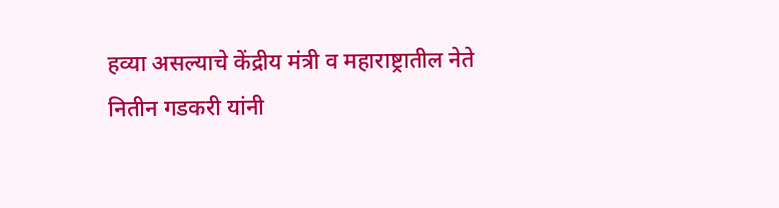हव्या असल्याचे केंद्रीय मंत्री व महाराष्ट्रातील नेते नितीन गडकरी यांनी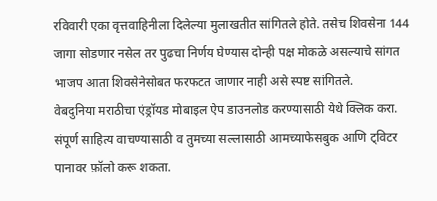रविवारी एका वृत्तवाहिनीला दिलेल्या मुलाखतीत सांगितले होते. तसेच शिवसेना 144 जागा सोडणार नसेल तर पुढचा निर्णय घेण्यास दोन्ही पक्ष मोकळे असल्याचे सांगत भाजप आता शिवसेनेसोबत फरफटत जाणार नाही असे स्पष्ट सांगितले.
वेबदुनिया मराठीचा एंड्रॉयड मोबाइल ऐप डाउनलोड करण्यासाठी येथे क्लिक करा. संपूर्ण साहित्य वाचण्यासाठी व तुमच्या सल्लासाठी आमच्याफेसबुक आणि ट्विटर पानावर फ़ॉलो करू शकता.